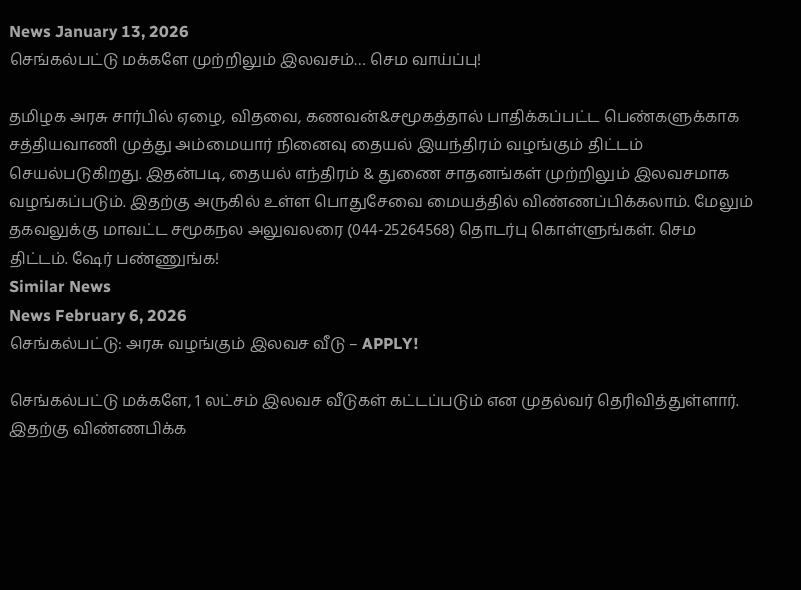News January 13, 2026
செங்கல்பட்டு மக்களே முற்றிலும் இலவசம்… செம வாய்ப்பு!

தமிழக அரசு சார்பில் ஏழை, விதவை, கணவன்&சமூகத்தால் பாதிக்கப்பட்ட பெண்களுக்காக சத்தியவாணி முத்து அம்மையார் நினைவு தையல் இயந்திரம் வழங்கும் திட்டம் செயல்படுகிறது. இதன்படி, தையல் எந்திரம் & துணை சாதனங்கள் முற்றிலும் இலவசமாக வழங்கப்படும். இதற்கு அருகில் உள்ள பொதுசேவை மையத்தில் விண்ணப்பிக்கலாம். மேலும் தகவலுக்கு மாவட்ட சமூகநல அலுவலரை (044-25264568) தொடர்பு கொள்ளுங்கள். செம திட்டம். ஷேர் பண்ணுங்க!
Similar News
News February 6, 2026
செங்கல்பட்டு: அரசு வழங்கும் இலவச வீடு – APPLY!

செங்கல்பட்டு மக்களே, 1 லட்சம் இலவச வீடுகள் கட்டப்படும் என முதல்வர் தெரிவித்துள்ளார். இதற்கு விண்ணபிக்க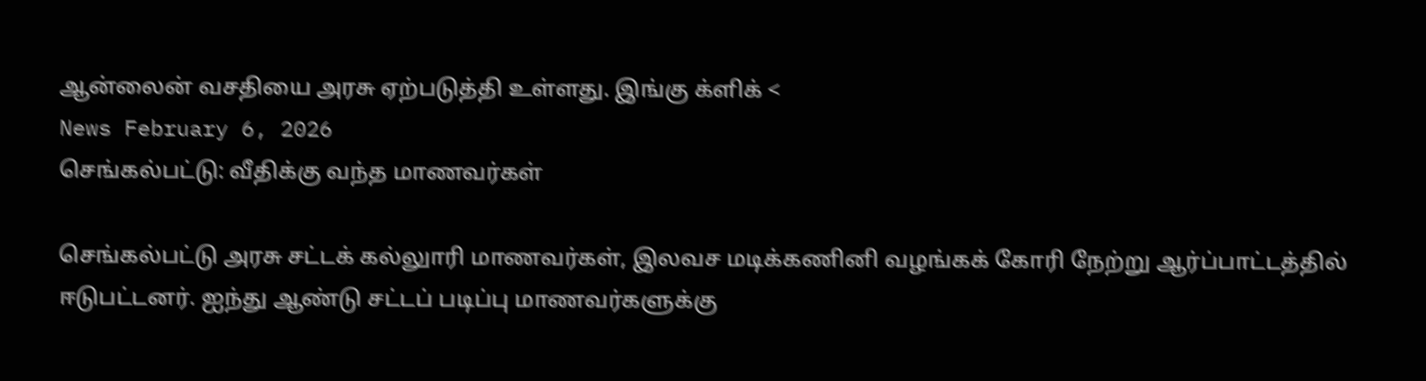ஆன்லைன் வசதியை அரசு ஏற்படுத்தி உள்ளது. இங்கு க்ளிக் <
News February 6, 2026
செங்கல்பட்டு: வீதிக்கு வந்த மாணவர்கள்

செங்கல்பட்டு அரசு சட்டக் கல்லுாரி மாணவர்கள், இலவச மடிக்கணினி வழங்கக் கோரி நேற்று ஆர்ப்பாட்டத்தில் ஈடுபட்டனர். ஐந்து ஆண்டு சட்டப் படிப்பு மாணவர்களுக்கு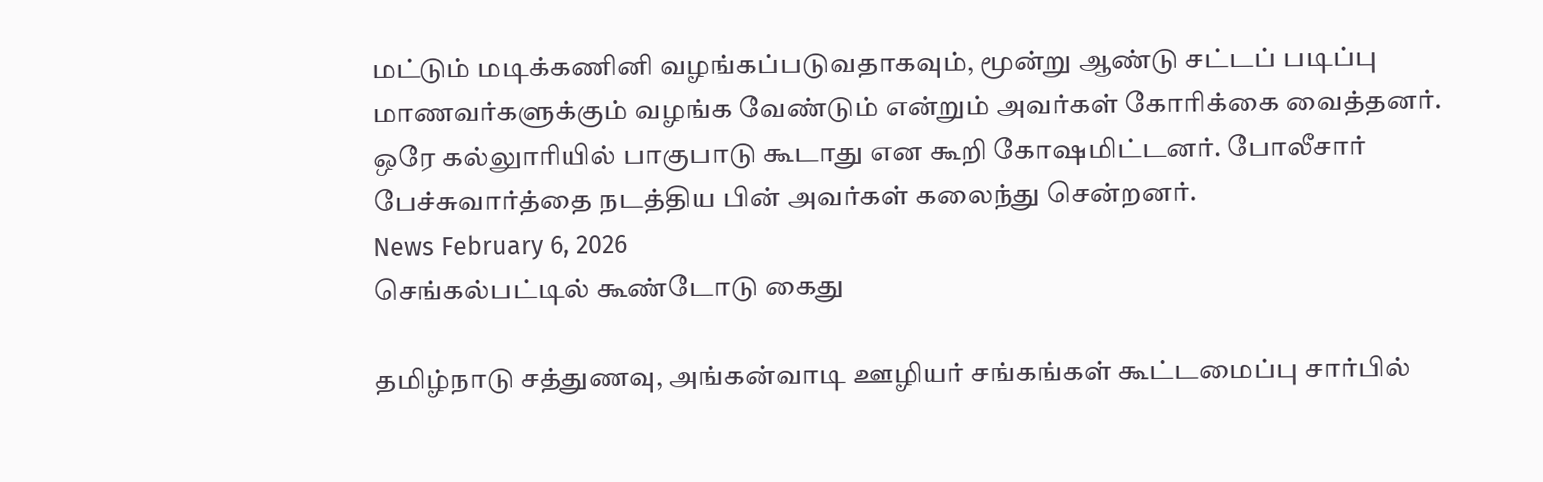மட்டும் மடிக்கணினி வழங்கப்படுவதாகவும், மூன்று ஆண்டு சட்டப் படிப்பு மாணவர்களுக்கும் வழங்க வேண்டும் என்றும் அவர்கள் கோரிக்கை வைத்தனர். ஒரே கல்லுாரியில் பாகுபாடு கூடாது என கூறி கோஷமிட்டனர். போலீசார் பேச்சுவார்த்தை நடத்திய பின் அவர்கள் கலைந்து சென்றனர்.
News February 6, 2026
செங்கல்பட்டில் கூண்டோடு கைது

தமிழ்நாடு சத்துணவு, அங்கன்வாடி ஊழியர் சங்கங்கள் கூட்டமைப்பு சார்பில்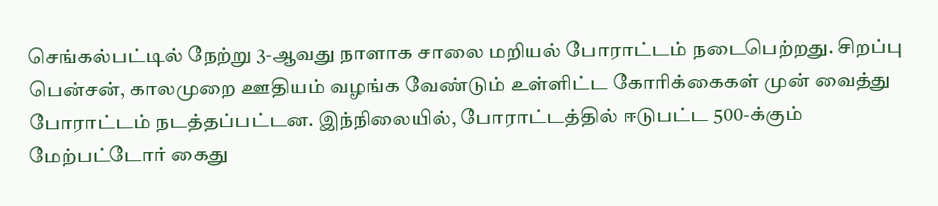செங்கல்பட்டில் நேற்று 3-ஆவது நாளாக சாலை மறியல் போராட்டம் நடைபெற்றது. சிறப்பு பென்சன், காலமுறை ஊதியம் வழங்க வேண்டும் உள்ளிட்ட கோரிக்கைகள் முன் வைத்து போராட்டம் நடத்தப்பட்டன. இந்நிலையில், போராட்டத்தில் ஈடுபட்ட 500-க்கும் மேற்பட்டோர் கைது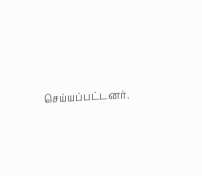செய்யப்பட்டனர்.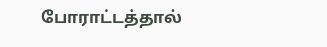போராட்டத்தால்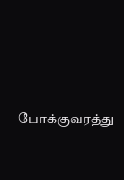போக்குவரத்து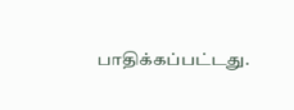பாதிக்கப்பட்டது.